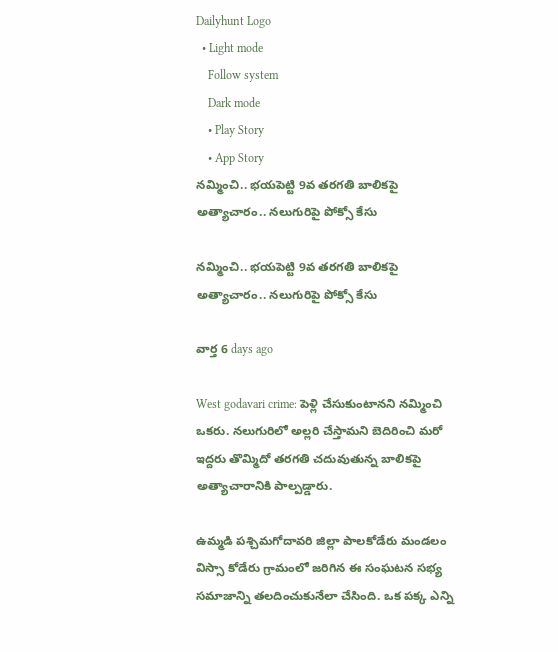Dailyhunt Logo
  • Light mode
    Follow system
    Dark mode
    • Play Story
    • App Story
నమ్మించి.. భయపెట్టి 9వ తరగతి బాలికపై అత్యాచారం.. నలుగురిపై పోక్సో కేసు

నమ్మించి.. భయపెట్టి 9వ తరగతి బాలికపై అత్యాచారం.. నలుగురిపై పోక్సో కేసు

వార్త 6 days ago

West godavari crime: పెళ్లి చేసుకుంటానని నమ్మించి ఒకరు. నలుగురిలో అల్లరి చేస్తామని బెదిరించి మరో ఇద్దరు తొమ్మిదో తరగతి చదువుతున్న బాలికపై అత్యాచారానికి పాల్పడ్డారు.

ఉమ్మడి పశ్చిమగోదావరి జిల్లా పాలకోడేరు మండలం విస్సా కోడేరు గ్రామంలో జరిగిన ఈ సంఘటన సభ్య సమాజాన్ని తలదించుకునేలా చేసింది. ఒక పక్క ఎన్ని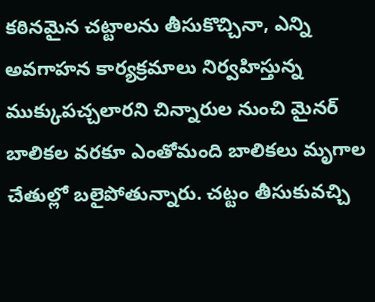కఠినమైన చట్టాలను తీసుకొచ్చినా, ఎన్ని అవగాహన కార్యక్రమాలు నిర్వహిస్తున్న ముక్కుపచ్చలారని చిన్నారుల నుంచి మైనర్ బాలికల వరకూ ఎంతోమంది బాలికలు మృగాల చేతుల్లో బలైపోతున్నారు. చట్టం తీసుకువచ్చి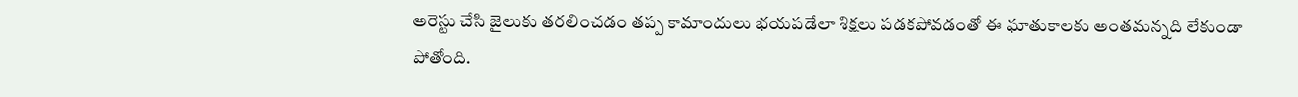అరెస్టు చేసి జైలుకు తరలించడం తప్ప కామాందులు భయపడేలా శిక్షలు పడకపోవడంతో ఈ ఘాతుకాలకు అంతమన్నది లేకుండా పోతోంది.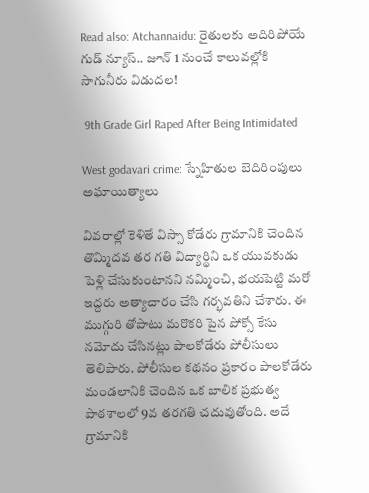Read also: Atchannaidu: రైతులకు అదిరిపోయే గుడ్ న్యూస్.. జూన్ 1 నుంచే కాలువల్లోకి సాగునీరు విడుదల!

 9th Grade Girl Raped After Being Intimidated

West godavari crime: స్నేహితుల బెదిరింపులు అఘాయిత్యాలు

వివరాల్లో కెళితే విస్సా కోడేరు గ్రామానికి చెందిన తొమ్మిదవ తర గతి విద్యార్థిని ఒక యువకుడు పెళ్లి చేసుకుంటానని నమ్మించి, భయపెట్టి మరో ఇద్దరు అత్యాచారం చేసి గర్భవతిని చేశారు. ఈ ముగ్గురి తోపాటు మరొకరి పైన పోక్సో కేసు నమోదు చేసినట్లు పాలకోడేరు పోలీసులు తెలిపారు. పోలీసుల కథనం ప్రకారం పాలకోడేరు మండలానికి చెందిన ఒక బాలిక ప్రభుత్వ పాఠశాలలో 9వ తరగతి చదువుతోంది. అదే గ్రామానికి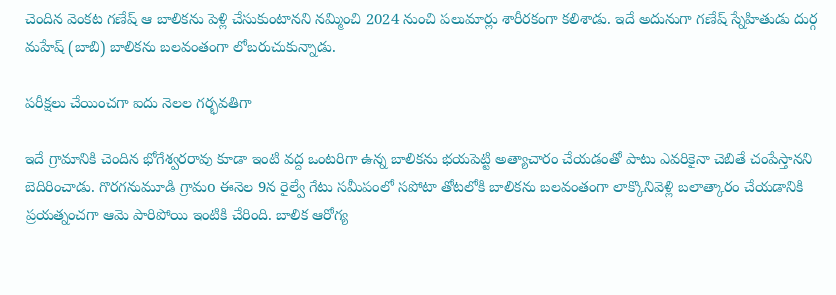చెందిన వెంకట గణేష్ ఆ బాలికను పెళ్లి చేసుకుంటానని నమ్మించి 2024 నుంచి పలుమార్లు శారీరకంగా కలిశాడు. ఇదే అదునుగా గణేష్ స్నేహితుడు దుర్గ మహేష్ (బాబి) బాలికను బలవంతంగా లోబరుచుకున్నాడు.

పరీక్షలు చేయించగా ఐదు నెలల గర్భవతిగా

ఇదే గ్రామానికి చెందిన భోగేశ్వరరావు కూడా ఇంటి వద్ద ఒంటరిగా ఉన్న బాలికను భయపెట్టి అత్యాచారం చేయడంతో పాటు ఎవరికైనా చెబితే చంపేస్తానని బెదిరించాడు. గొరగనుమూడి గ్రామo ఈనెల 9న రైల్వే గేటు సమీపంలో సపోటా తోటలోకి బాలికను బలవంతంగా లాక్కొనివెళ్లి బలాత్కారం చేయడానికి ప్రయత్నంచగా ఆమె పారిపోయి ఇంటికి చేరింది. బాలిక ఆరోగ్య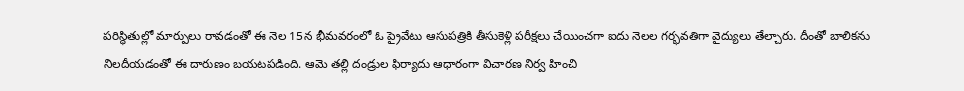పరిస్థితుల్లో మార్పులు రావడంతో ఈ నెల 15న భీమవరంలో ఓ ప్రైవేటు ఆసుపత్రికి తీసుకెళ్లి పరీక్షలు చేయించగా ఐదు నెలల గర్భవతిగా వైద్యులు తేల్చారు. దీంతో బాలికను నిలదీయడంతో ఈ దారుణం బయటపడింది. ఆమె తల్లి దండ్రుల ఫిర్యాదు ఆధారంగా విచారణ నిర్వ హించి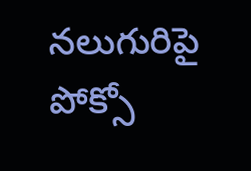నలుగురిపై పోక్సో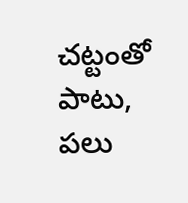చట్టంతో పాటు, పలు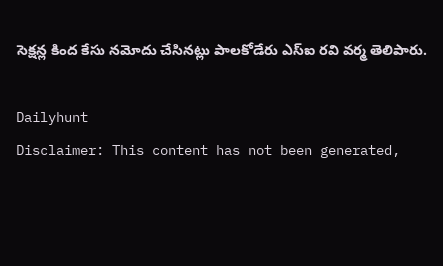సెక్షన్ల కింద కేసు నమోదు చేసినట్లు పాలకోడేరు ఎస్ఐ రవి వర్మ తెలిపారు.

Dailyhunt
Disclaimer: This content has not been generated,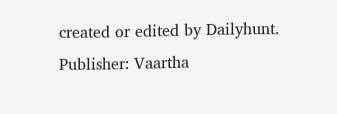created or edited by Dailyhunt. Publisher: Vaartha